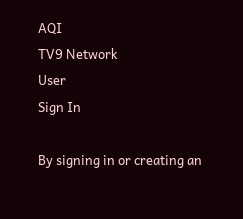AQI
TV9 Network
User
Sign In

By signing in or creating an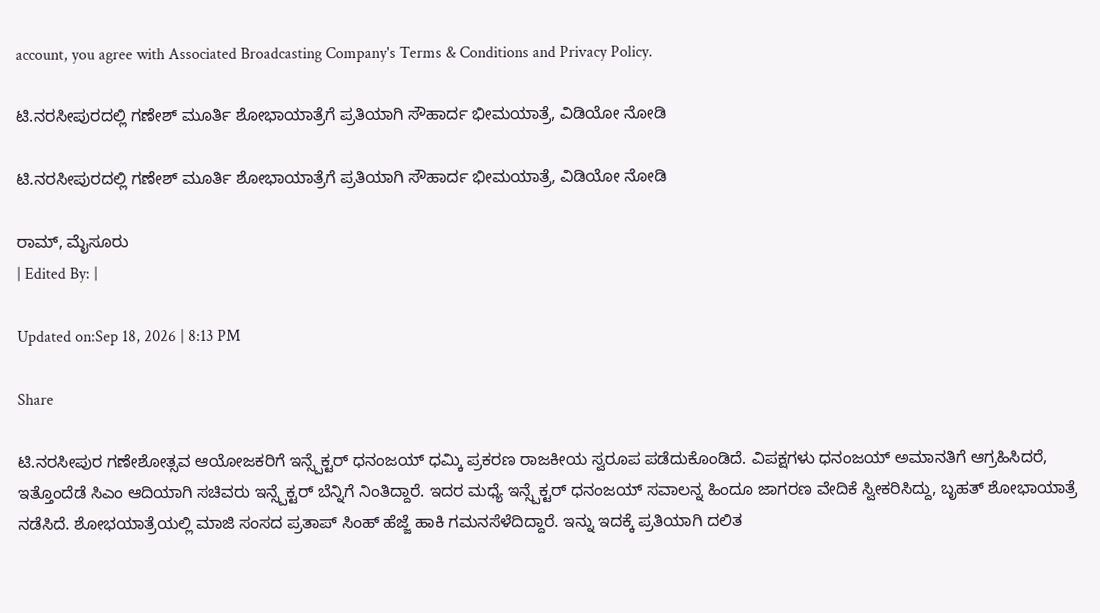account, you agree with Associated Broadcasting Company's Terms & Conditions and Privacy Policy.

ಟಿ.ನರಸೀಪುರದಲ್ಲಿ ಗಣೇಶ್ ಮೂರ್ತಿ ಶೋಭಾಯಾತ್ರೆಗೆ ಪ್ರತಿಯಾಗಿ ಸೌಹಾರ್ದ ಭೀಮಯಾತ್ರೆ, ವಿಡಿಯೋ ನೋಡಿ

ಟಿ.ನರಸೀಪುರದಲ್ಲಿ ಗಣೇಶ್ ಮೂರ್ತಿ ಶೋಭಾಯಾತ್ರೆಗೆ ಪ್ರತಿಯಾಗಿ ಸೌಹಾರ್ದ ಭೀಮಯಾತ್ರೆ, ವಿಡಿಯೋ ನೋಡಿ

ರಾಮ್, ಮೈಸೂರು
| Edited By: |

Updated on:Sep 18, 2026 | 8:13 PM

Share

ಟಿ.ನರಸೀಪುರ ಗಣೇಶೋತ್ಸವ ಆಯೋಜಕರಿಗೆ ಇನ್ಸ್ಪೆಕ್ಟರ್ ಧನಂಜಯ್ ಧಮ್ಕಿ ಪ್ರಕರಣ ರಾಜಕೀಯ ಸ್ವರೂಪ ಪಡೆದುಕೊಂಡಿದೆ. ವಿಪಕ್ಷಗಳು ಧನಂಜಯ್ ಅಮಾನತಿಗೆ ಆಗ್ರಹಿಸಿದರೆ, ಇತ್ತೊಂದೆಡೆ ಸಿಎಂ ಆದಿಯಾಗಿ ಸಚಿವರು ಇನ್ಸ್ಪೆಕ್ಟರ್ ಬೆನ್ನಿಗೆ ನಿಂತಿದ್ದಾರೆ. ಇದರ ಮಧ್ಯೆ ಇನ್ಸ್ಪೆಕ್ಟರ್ ಧನಂಜಯ್ ಸವಾಲನ್ನ ಹಿಂದೂ ಜಾಗರಣ ವೇದಿಕೆ ಸ್ವೀಕರಿಸಿದ್ದು, ಬೃಹತ್ ಶೋಭಾಯಾತ್ರೆ ನಡೆಸಿದೆ. ಶೋಭಯಾತ್ರೆಯಲ್ಲಿ ಮಾಜಿ ಸಂಸದ ಪ್ರತಾಪ್ ಸಿಂಹ್ ಹೆಜ್ಜೆ ಹಾಕಿ ಗಮನಸೆಳೆದಿದ್ದಾರೆ. ಇನ್ನು ಇದಕ್ಕೆ ಪ್ರತಿಯಾಗಿ ದಲಿತ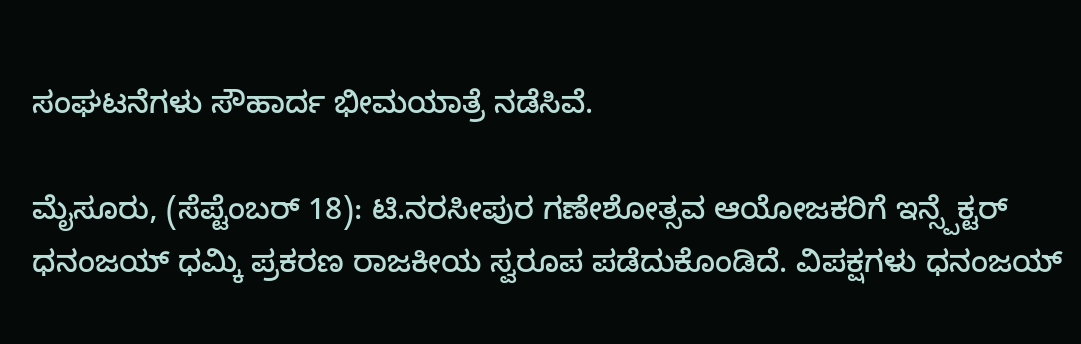ಸಂಘಟನೆಗಳು ಸೌಹಾರ್ದ ಭೀಮಯಾತ್ರೆ ನಡೆಸಿವೆ.

ಮೈಸೂರು, (ಸೆಪ್ಟೆಂಬರ್ 18): ಟಿ.ನರಸೀಪುರ ಗಣೇಶೋತ್ಸವ ಆಯೋಜಕರಿಗೆ ಇನ್ಸ್ಪೆಕ್ಟರ್ ಧನಂಜಯ್ ಧಮ್ಕಿ ಪ್ರಕರಣ ರಾಜಕೀಯ ಸ್ವರೂಪ ಪಡೆದುಕೊಂಡಿದೆ. ವಿಪಕ್ಷಗಳು ಧನಂಜಯ್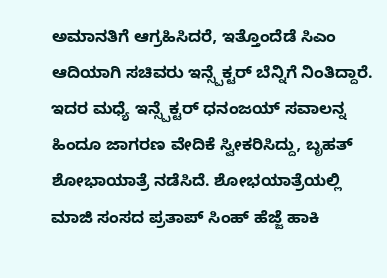ಅಮಾನತಿಗೆ ಆಗ್ರಹಿಸಿದರೆ, ಇತ್ತೊಂದೆಡೆ ಸಿಎಂ ಆದಿಯಾಗಿ ಸಚಿವರು ಇನ್ಸ್ಪೆಕ್ಟರ್ ಬೆನ್ನಿಗೆ ನಿಂತಿದ್ದಾರೆ. ಇದರ ಮಧ್ಯೆ ಇನ್ಸ್ಪೆಕ್ಟರ್ ಧನಂಜಯ್ ಸವಾಲನ್ನ ಹಿಂದೂ ಜಾಗರಣ ವೇದಿಕೆ ಸ್ವೀಕರಿಸಿದ್ದು, ಬೃಹತ್ ಶೋಭಾಯಾತ್ರೆ ನಡೆಸಿದೆ. ಶೋಭಯಾತ್ರೆಯಲ್ಲಿ ಮಾಜಿ ಸಂಸದ ಪ್ರತಾಪ್ ಸಿಂಹ್ ಹೆಜ್ಜೆ ಹಾಕಿ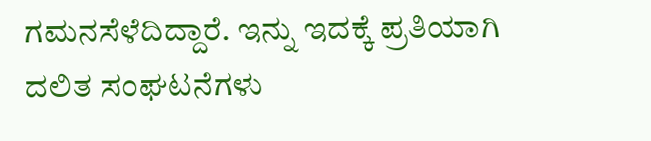ಗಮನಸೆಳೆದಿದ್ದಾರೆ. ಇನ್ನು ಇದಕ್ಕೆ ಪ್ರತಿಯಾಗಿ ದಲಿತ ಸಂಘಟನೆಗಳು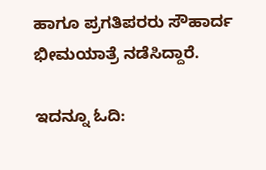ಹಾಗೂ ಪ್ರಗತಿಪರರು ಸೌಹಾರ್ದ ಭೀಮಯಾತ್ರೆ ನಡೆಸಿದ್ದಾರೆ.

ಇದನ್ನೂ ಓದಿ: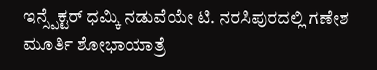ಇನ್ಸ್ಪೆಕ್ಟರ್ ಧಮ್ಕಿ ನಡುವೆಯೇ ಟಿ. ನರಸಿಪುರದಲ್ಲಿ ಗಣೇಶ ಮೂರ್ತಿ ಶೋಭಾಯಾತ್ರೆ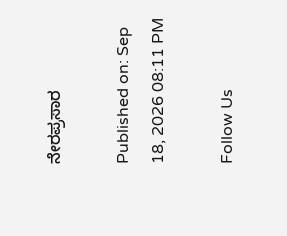ನೇರಪ್ರಸಾರ

Published on: Sep 18, 2026 08:11 PM

Follow Us